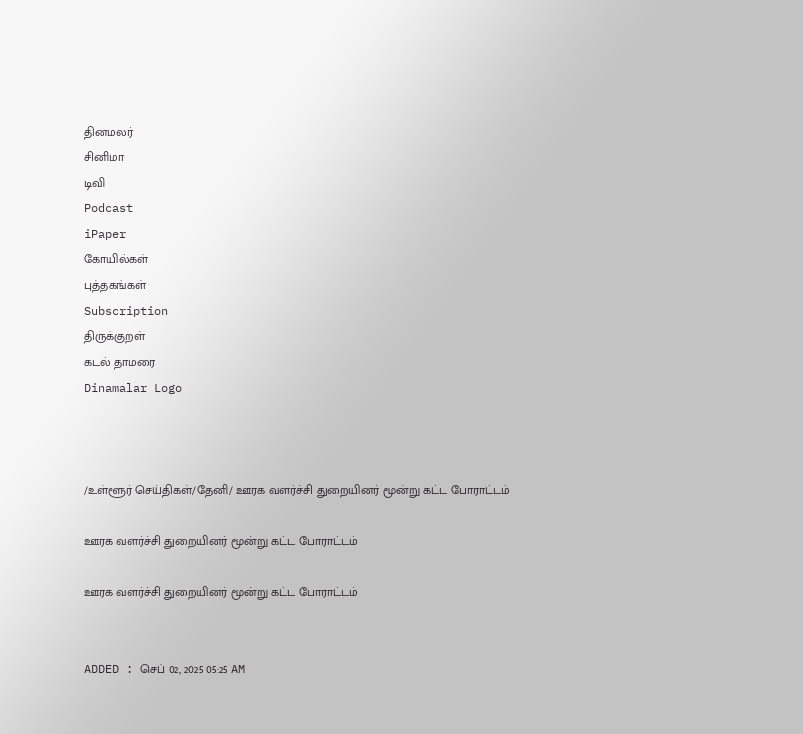தினமலர்
சினிமா
டிவி
Podcast
iPaper
கோயில்கள்
புத்தகங்கள்
Subscription
திருக்குறள்
கடல் தாமரை
Dinamalar Logo



/உள்ளூர் செய்திகள்/தேனி/ ஊரக வளர்ச்சி துறையினர் மூன்று கட்ட போராட்டம்

ஊரக வளர்ச்சி துறையினர் மூன்று கட்ட போராட்டம்

ஊரக வளர்ச்சி துறையினர் மூன்று கட்ட போராட்டம்


ADDED : செப் 02, 2025 05:25 AM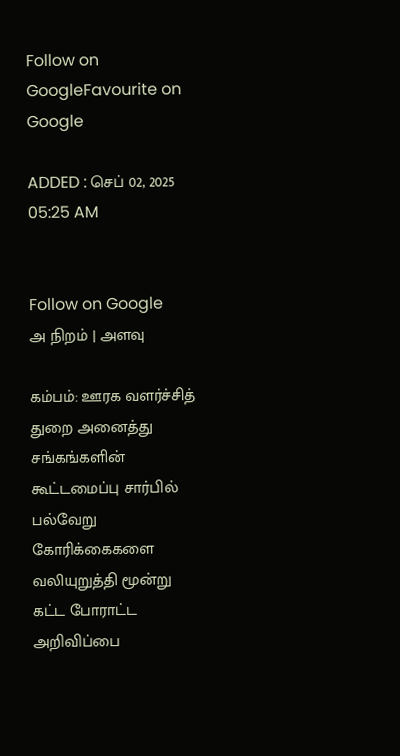Follow on GoogleFavourite on Google

ADDED : செப் 02, 2025 05:25 AM


Follow on Google
அ நிறம் | அளவு

கம்பம்: ஊரக வளர்ச்சித் துறை அனைத்து சங்கங்களின் கூட்டமைப்பு சார்பில் பல்வேறு கோரிக்கைகளை வலியுறுத்தி மூன்று கட்ட போராட்ட அறிவிப்பை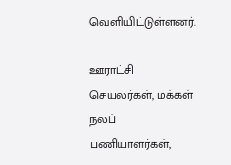வெளியிட்டுள்ளனர்.

ஊராட்சி செயலர்கள், மக்கள் நலப் பணியாளர்கள்,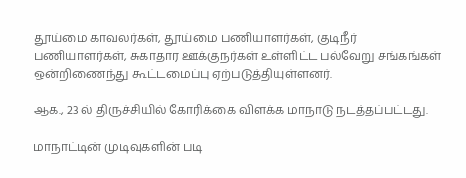தூய்மை காவலர்கள், தூய்மை பணியாளர்கள், குடிநீர் பணியாளர்கள், சுகாதார ஊக்குநர்கள் உள்ளிட்ட பல்வேறு சங்கங்கள் ஒன்றிணைந்து கூட்டமைப்பு ஏற்படுத்தியுள்ளனர்.

ஆக., 23 ல் திருச்சியில் கோரிக்கை விளக்க மாநாடு நடத்தப்பட்டது.

மாநாட்டின் முடிவுகளின் படி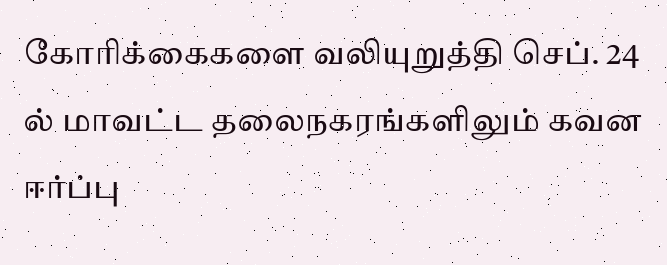கோரிக்கைகளை வலியுறுத்தி செப். 24 ல் மாவட்ட தலைநகரங்களிலும் கவன ஈர்ப்பு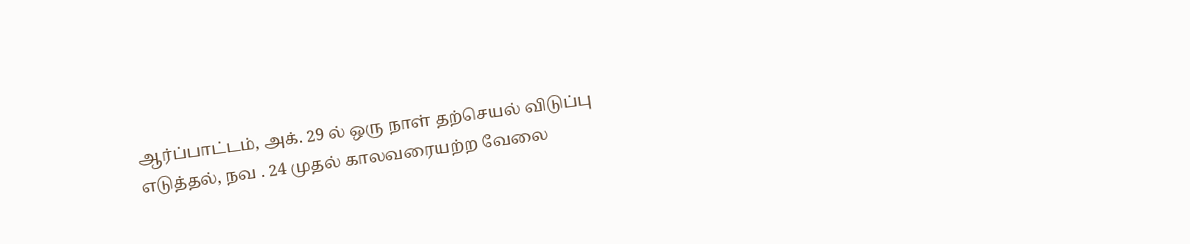ஆர்ப்பாட்டம், அக். 29 ல் ஒரு நாள் தற்செயல் விடுப்பு எடுத்தல், நவ . 24 முதல் காலவரையற்ற வேலை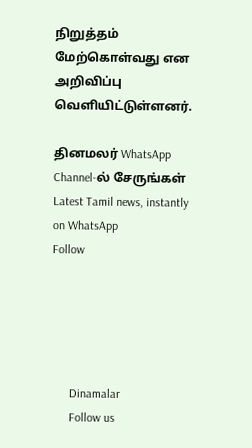நிறுத்தம் மேற்கொள்வது என அறிவிப்பு வெளியிட்டுள்ளனர்.

தினமலர் WhatsApp Channel-ல் சேருங்கள்
Latest Tamil news, instantly on WhatsApp
Follow





      Dinamalar
      Follow us